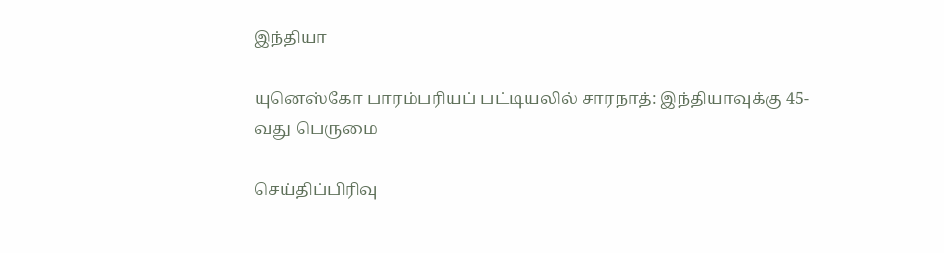இந்தியா

யுனெஸ்கோ பாரம்பரியப் பட்டியலில் சாரநாத்: இந்தியாவுக்கு 45-வது பெருமை

செய்திப்பிரிவு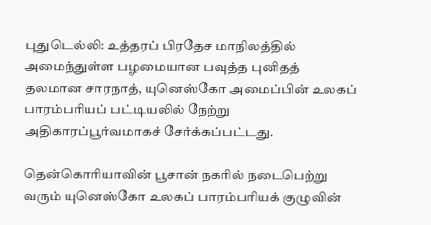புதுடெல்லி: உத்தரப் பிரதேச மாநிலத்தில் அமைந்துள்ள பழமையான பவுத்த புனிதத் தலமான சாரநாத், யுனெஸ்கோ அமைப்பின் உலகப் பாரம்பரியப் பட்டியலில் நேற்று அதிகாரப்பூர்வமாகச் சேர்க்கப்பட்டது.

தென்கொரியாவின் பூசான் நகரில் நடைபெற்று வரும் யுனெஸ்கோ உலகப் பாரம்பரியக் குழுவின்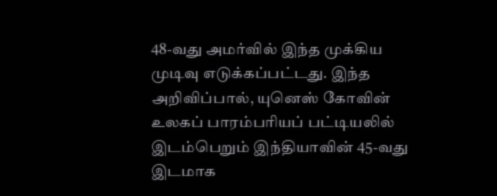48-வது அமர்வில் இந்த முக்கிய முடிவு எடுக்கப்பட்டது. இந்த அறிவிப்பால், யுனெஸ் கோவின் உலகப் பாரம்பரியப் பட்டியலில் இடம்பெறும் இந்தியாவின் 45-வது இடமாக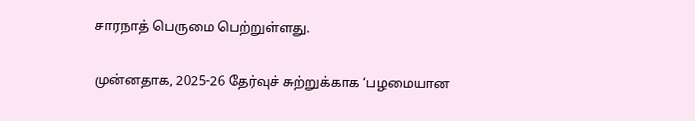சாரநாத் பெருமை பெற்றுள்ளது.

முன்னதாக, 2025-26 தேர்வுச் சுற்றுக்காக ‘பழமையான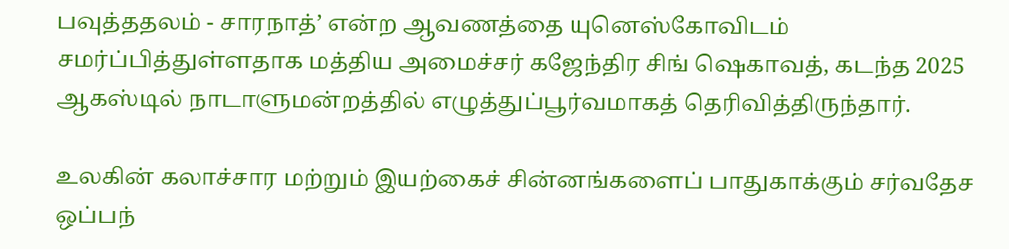பவுத்ததலம் - சாரநாத்’ என்ற ஆவணத்தை யுனெஸ்கோவிடம் சமர்ப்பித்துள்ளதாக மத்திய அமைச்சர் கஜேந்திர சிங் ஷெகாவத், கடந்த 2025 ஆகஸ்டில் நாடாளுமன்றத்தில் எழுத்துப்பூர்வமாகத் தெரிவித்திருந்தார்.

உலகின் கலாச்சார மற்றும் இயற்கைச் சின்னங்களைப் பாதுகாக்கும் சர்வதேச ஒப்பந்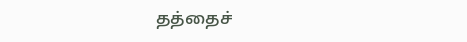தத்தைச்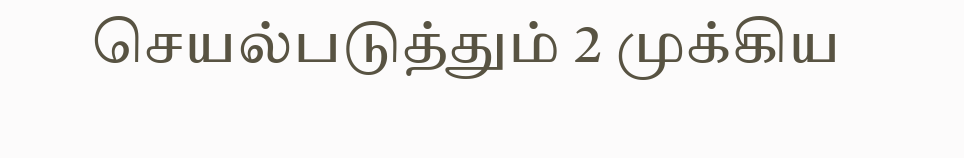செயல்படுத்தும் 2 முக்கிய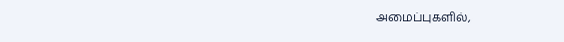அமைப்புகளில்,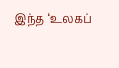இந்த ‘உலகப்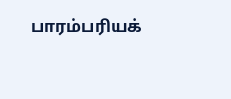பாரம்பரியக்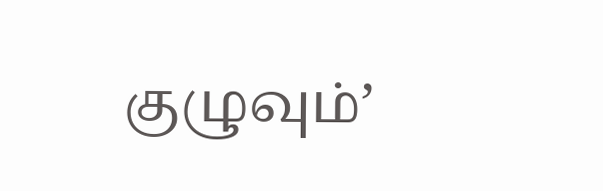குழுவும்’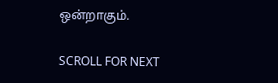ஒன்றாகும்.

SCROLL FOR NEXT